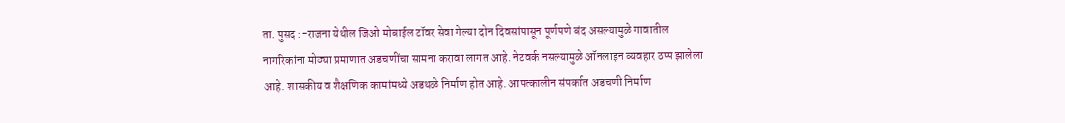ता. पुसद :-राजना येथील जिओ मोबाईल टॉवर सेवा गेल्या दोन दिवसांपासून पूर्णपणे बंद असल्यामुळे गावातील नागरिकांना मोठ्या प्रमाणात अडचणींचा सामना करावा लागत आहे. नेटवर्क नसल्यामुळे ऑनलाइन व्यवहार ठप्प झालेला आहे. शासकीय व शैक्षणिक कामांमध्ये अडथळे निर्माण होत आहे. आपत्कालीन संपर्कात अडचणी निर्माण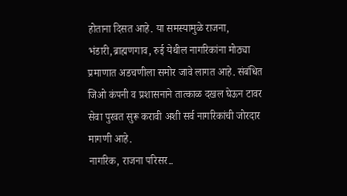होताना दिसत आहे. या समस्यामुळे राजना, भंडारी,ब्राह्मणगाव, रुई येथील नागरिकांना मोठ्या प्रमाणात अडचणीला समोर जावे लागत आहे. संबंधित जिओ कंपनी व प्रशासनाने तात्काळ दखल घेऊन टावर सेवा पुरवत सुरू करावी अशी सर्व नागरिकांची जोरदार मागणी आहे.
नागरिक, राजना परिसर..